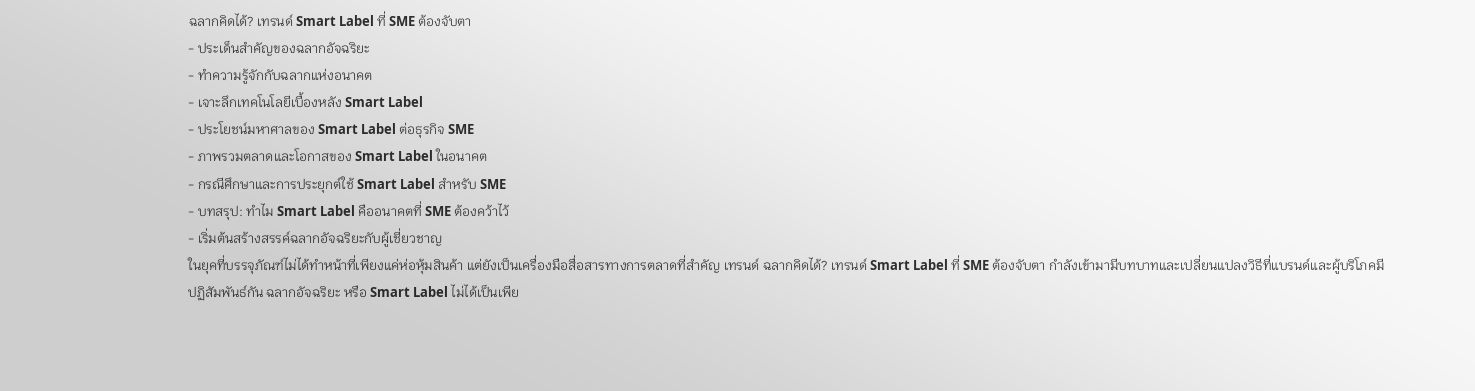ฉลากคิดได้? เทรนด์ Smart Label ที่ SME ต้องจับตา
- ประเด็นสำคัญของฉลากอัจฉริยะ
- ทำความรู้จักกับฉลากแห่งอนาคต
- เจาะลึกเทคโนโลยีเบื้องหลัง Smart Label
- ประโยชน์มหาศาลของ Smart Label ต่อธุรกิจ SME
- ภาพรวมตลาดและโอกาสของ Smart Label ในอนาคต
- กรณีศึกษาและการประยุกต์ใช้ Smart Label สำหรับ SME
- บทสรุป: ทำไม Smart Label คืออนาคตที่ SME ต้องคว้าไว้
- เริ่มต้นสร้างสรรค์ฉลากอัจฉริยะกับผู้เชี่ยวชาญ
ในยุคที่บรรจุภัณฑ์ไม่ได้ทำหน้าที่เพียงแค่ห่อหุ้มสินค้า แต่ยังเป็นเครื่องมือสื่อสารทางการตลาดที่สำคัญ เทรนด์ ฉลากคิดได้? เทรนด์ Smart Label ที่ SME ต้องจับตา กำลังเข้ามามีบทบาทและเปลี่ยนแปลงวิธีที่แบรนด์และผู้บริโภคมีปฏิสัมพันธ์กัน ฉลากอัจฉริยะ หรือ Smart Label ไม่ได้เป็นเพีย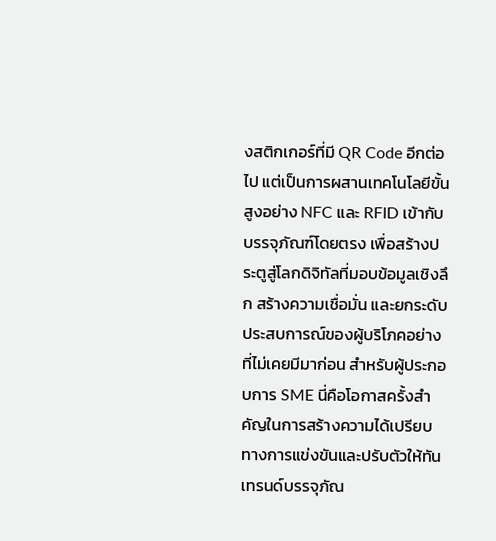งสติกเกอร์ที่มี QR Code อีกต่อไป แต่เป็นการผสานเทคโนโลยีขั้นสูงอย่าง NFC และ RFID เข้ากับบรรจุภัณฑ์โดยตรง เพื่อสร้างประตูสู่โลกดิจิทัลที่มอบข้อมูลเชิงลึก สร้างความเชื่อมั่น และยกระดับประสบการณ์ของผู้บริโภคอย่างที่ไม่เคยมีมาก่อน สำหรับผู้ประกอบการ SME นี่คือโอกาสครั้งสำคัญในการสร้างความได้เปรียบทางการแข่งขันและปรับตัวให้ทันเทรนด์บรรจุภัณ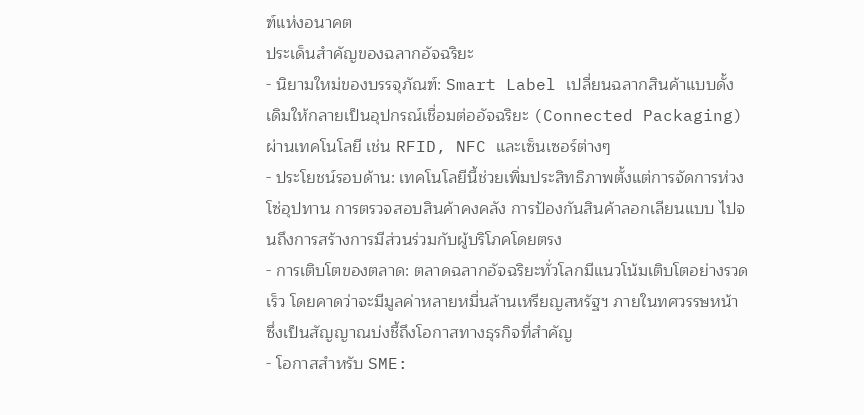ฑ์แห่งอนาคต
ประเด็นสำคัญของฉลากอัจฉริยะ
- นิยามใหม่ของบรรจุภัณฑ์: Smart Label เปลี่ยนฉลากสินค้าแบบดั้งเดิมให้กลายเป็นอุปกรณ์เชื่อมต่ออัจฉริยะ (Connected Packaging) ผ่านเทคโนโลยี เช่น RFID, NFC และเซ็นเซอร์ต่างๆ
- ประโยชน์รอบด้าน: เทคโนโลยีนี้ช่วยเพิ่มประสิทธิภาพตั้งแต่การจัดการห่วงโซ่อุปทาน การตรวจสอบสินค้าคงคลัง การป้องกันสินค้าลอกเลียนแบบ ไปจนถึงการสร้างการมีส่วนร่วมกับผู้บริโภคโดยตรง
- การเติบโตของตลาด: ตลาดฉลากอัจฉริยะทั่วโลกมีแนวโน้มเติบโตอย่างรวดเร็ว โดยคาดว่าจะมีมูลค่าหลายหมื่นล้านเหรียญสหรัฐฯ ภายในทศวรรษหน้า ซึ่งเป็นสัญญาณบ่งชี้ถึงโอกาสทางธุรกิจที่สำคัญ
- โอกาสสำหรับ SME: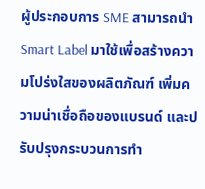ผู้ประกอบการ SME สามารถนำ Smart Label มาใช้เพื่อสร้างความโปร่งใสของผลิตภัณฑ์ เพิ่มความน่าเชื่อถือของแบรนด์ และปรับปรุงกระบวนการทำ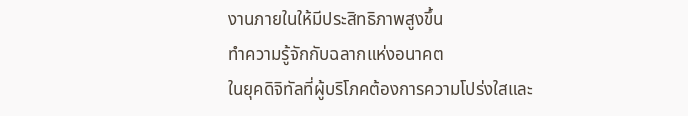งานภายในให้มีประสิทธิภาพสูงขึ้น
ทำความรู้จักกับฉลากแห่งอนาคต
ในยุคดิจิทัลที่ผู้บริโภคต้องการความโปร่งใสและ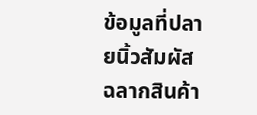ข้อมูลที่ปลายนิ้วสัมผัส ฉลากสินค้า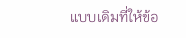แบบเดิมที่ให้ข้อ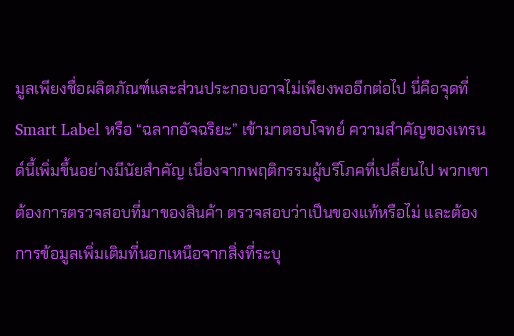มูลเพียงชื่อผลิตภัณฑ์และส่วนประกอบอาจไม่เพียงพออีกต่อไป นี่คือจุดที่ Smart Label หรือ “ฉลากอัจฉริยะ” เข้ามาตอบโจทย์ ความสำคัญของเทรนด์นี้เพิ่มขึ้นอย่างมีนัยสำคัญ เนื่องจากพฤติกรรมผู้บริโภคที่เปลี่ยนไป พวกเขาต้องการตรวจสอบที่มาของสินค้า ตรวจสอบว่าเป็นของแท้หรือไม่ และต้องการข้อมูลเพิ่มเติมที่นอกเหนือจากสิ่งที่ระบุ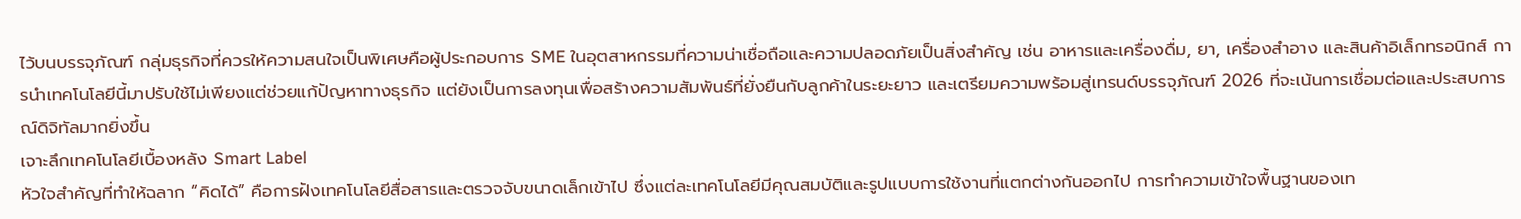ไว้บนบรรจุภัณฑ์ กลุ่มธุรกิจที่ควรให้ความสนใจเป็นพิเศษคือผู้ประกอบการ SME ในอุตสาหกรรมที่ความน่าเชื่อถือและความปลอดภัยเป็นสิ่งสำคัญ เช่น อาหารและเครื่องดื่ม, ยา, เครื่องสำอาง และสินค้าอิเล็กทรอนิกส์ การนำเทคโนโลยีนี้มาปรับใช้ไม่เพียงแต่ช่วยแก้ปัญหาทางธุรกิจ แต่ยังเป็นการลงทุนเพื่อสร้างความสัมพันธ์ที่ยั่งยืนกับลูกค้าในระยะยาว และเตรียมความพร้อมสู่เทรนด์บรรจุภัณฑ์ 2026 ที่จะเน้นการเชื่อมต่อและประสบการณ์ดิจิทัลมากยิ่งขึ้น
เจาะลึกเทคโนโลยีเบื้องหลัง Smart Label
หัวใจสำคัญที่ทำให้ฉลาก “คิดได้” คือการฝังเทคโนโลยีสื่อสารและตรวจจับขนาดเล็กเข้าไป ซึ่งแต่ละเทคโนโลยีมีคุณสมบัติและรูปแบบการใช้งานที่แตกต่างกันออกไป การทำความเข้าใจพื้นฐานของเท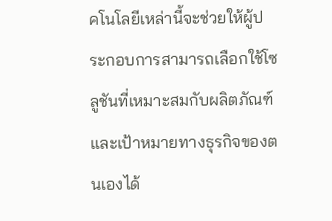คโนโลยีเหล่านี้จะช่วยให้ผู้ประกอบการสามารถเลือกใช้โซลูชันที่เหมาะสมกับผลิตภัณฑ์และเป้าหมายทางธุรกิจของตนเองได้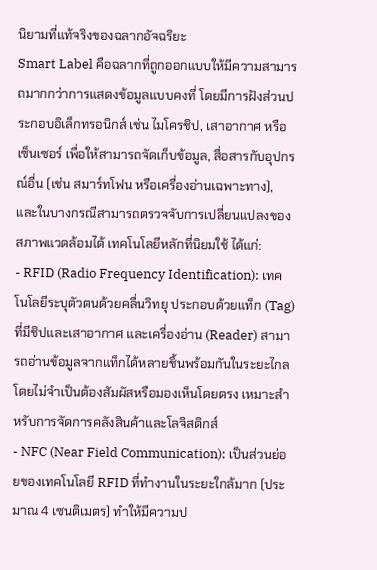นิยามที่แท้จริงของฉลากอัจฉริยะ
Smart Label คือฉลากที่ถูกออกแบบให้มีความสามารถมากกว่าการแสดงข้อมูลแบบคงที่ โดยมีการฝังส่วนประกอบอิเล็กทรอนิกส์ เช่น ไมโครชิป, เสาอากาศ หรือเซ็นเซอร์ เพื่อให้สามารถจัดเก็บข้อมูล, สื่อสารกับอุปกรณ์อื่น (เช่น สมาร์ทโฟน หรือเครื่องอ่านเฉพาะทาง), และในบางกรณีสามารถตรวจจับการเปลี่ยนแปลงของสภาพแวดล้อมได้ เทคโนโลยีหลักที่นิยมใช้ ได้แก่:
- RFID (Radio Frequency Identification): เทคโนโลยีระบุตัวตนด้วยคลื่นวิทยุ ประกอบด้วยแท็ก (Tag) ที่มีชิปและเสาอากาศ และเครื่องอ่าน (Reader) สามารถอ่านข้อมูลจากแท็กได้หลายชิ้นพร้อมกันในระยะไกลโดยไม่จำเป็นต้องสัมผัสหรือมองเห็นโดยตรง เหมาะสำหรับการจัดการคลังสินค้าและโลจิสติกส์
- NFC (Near Field Communication): เป็นส่วนย่อยของเทคโนโลยี RFID ที่ทำงานในระยะใกล้มาก (ประมาณ 4 เซนติเมตร) ทำให้มีความป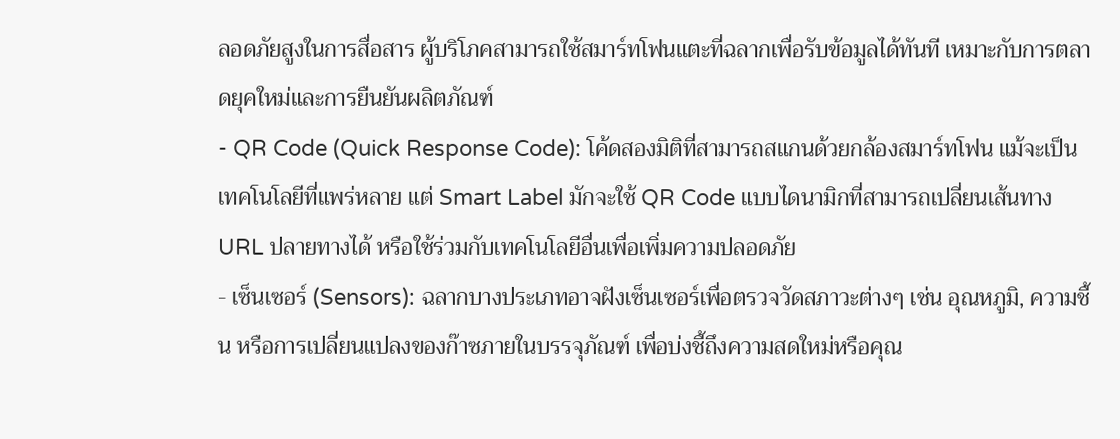ลอดภัยสูงในการสื่อสาร ผู้บริโภคสามารถใช้สมาร์ทโฟนแตะที่ฉลากเพื่อรับข้อมูลได้ทันที เหมาะกับการตลาดยุคใหม่และการยืนยันผลิตภัณฑ์
- QR Code (Quick Response Code): โค้ดสองมิติที่สามารถสแกนด้วยกล้องสมาร์ทโฟน แม้จะเป็นเทคโนโลยีที่แพร่หลาย แต่ Smart Label มักจะใช้ QR Code แบบไดนามิกที่สามารถเปลี่ยนเส้นทาง URL ปลายทางได้ หรือใช้ร่วมกับเทคโนโลยีอื่นเพื่อเพิ่มความปลอดภัย
- เซ็นเซอร์ (Sensors): ฉลากบางประเภทอาจฝังเซ็นเซอร์เพื่อตรวจวัดสภาวะต่างๆ เช่น อุณหภูมิ, ความชื้น หรือการเปลี่ยนแปลงของก๊าซภายในบรรจุภัณฑ์ เพื่อบ่งชี้ถึงความสดใหม่หรือคุณ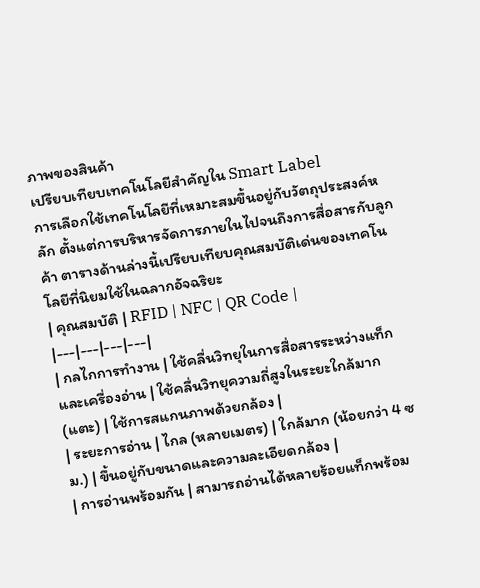ภาพของสินค้า
เปรียบเทียบเทคโนโลยีสำคัญใน Smart Label
การเลือกใช้เทคโนโลยีที่เหมาะสมขึ้นอยู่กับวัตถุประสงค์หลัก ตั้งแต่การบริหารจัดการภายในไปจนถึงการสื่อสารกับลูกค้า ตารางด้านล่างนี้เปรียบเทียบคุณสมบัติเด่นของเทคโนโลยีที่นิยมใช้ในฉลากอัจฉริยะ
| คุณสมบัติ | RFID | NFC | QR Code |
|---|---|---|---|
| กลไกการทำงาน | ใช้คลื่นวิทยุในการสื่อสารระหว่างแท็กและเครื่องอ่าน | ใช้คลื่นวิทยุความถี่สูงในระยะใกล้มาก (แตะ) | ใช้การสแกนภาพด้วยกล้อง |
| ระยะการอ่าน | ไกล (หลายเมตร) | ใกล้มาก (น้อยกว่า 4 ซม.) | ขึ้นอยู่กับขนาดและความละเอียดกล้อง |
| การอ่านพร้อมกัน | สามารถอ่านได้หลายร้อยแท็กพร้อม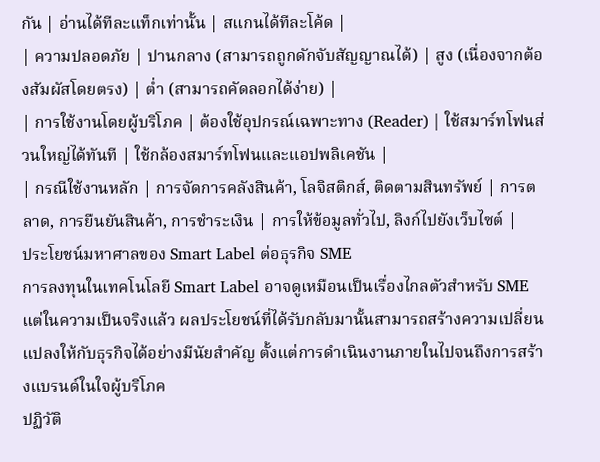กัน | อ่านได้ทีละแท็กเท่านั้น | สแกนได้ทีละโค้ด |
| ความปลอดภัย | ปานกลาง (สามารถถูกดักจับสัญญาณได้) | สูง (เนื่องจากต้องสัมผัสโดยตรง) | ต่ำ (สามารถคัดลอกได้ง่าย) |
| การใช้งานโดยผู้บริโภค | ต้องใช้อุปกรณ์เฉพาะทาง (Reader) | ใช้สมาร์ทโฟนส่วนใหญ่ได้ทันที | ใช้กล้องสมาร์ทโฟนและแอปพลิเคชัน |
| กรณีใช้งานหลัก | การจัดการคลังสินค้า, โลจิสติกส์, ติดตามสินทรัพย์ | การตลาด, การยืนยันสินค้า, การชำระเงิน | การให้ข้อมูลทั่วไป, ลิงก์ไปยังเว็บไซต์ |
ประโยชน์มหาศาลของ Smart Label ต่อธุรกิจ SME
การลงทุนในเทคโนโลยี Smart Label อาจดูเหมือนเป็นเรื่องไกลตัวสำหรับ SME แต่ในความเป็นจริงแล้ว ผลประโยชน์ที่ได้รับกลับมานั้นสามารถสร้างความเปลี่ยนแปลงให้กับธุรกิจได้อย่างมีนัยสำคัญ ตั้งแต่การดำเนินงานภายในไปจนถึงการสร้างแบรนด์ในใจผู้บริโภค
ปฏิวัติ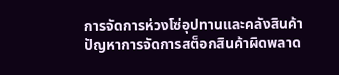การจัดการห่วงโซ่อุปทานและคลังสินค้า
ปัญหาการจัดการสต็อกสินค้าผิดพลาด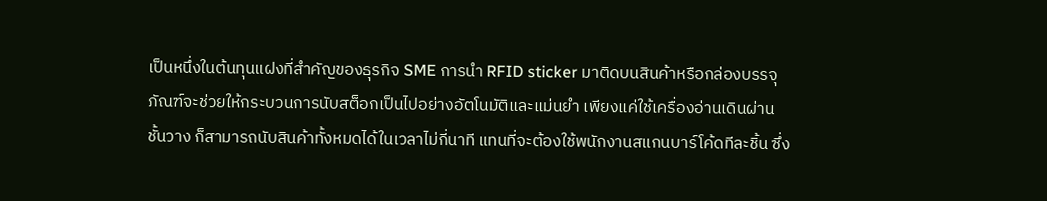เป็นหนึ่งในต้นทุนแฝงที่สำคัญของธุรกิจ SME การนำ RFID sticker มาติดบนสินค้าหรือกล่องบรรจุภัณฑ์จะช่วยให้กระบวนการนับสต็อกเป็นไปอย่างอัตโนมัติและแม่นยำ เพียงแค่ใช้เครื่องอ่านเดินผ่านชั้นวาง ก็สามารถนับสินค้าทั้งหมดได้ในเวลาไม่กี่นาที แทนที่จะต้องใช้พนักงานสแกนบาร์โค้ดทีละชิ้น ซึ่ง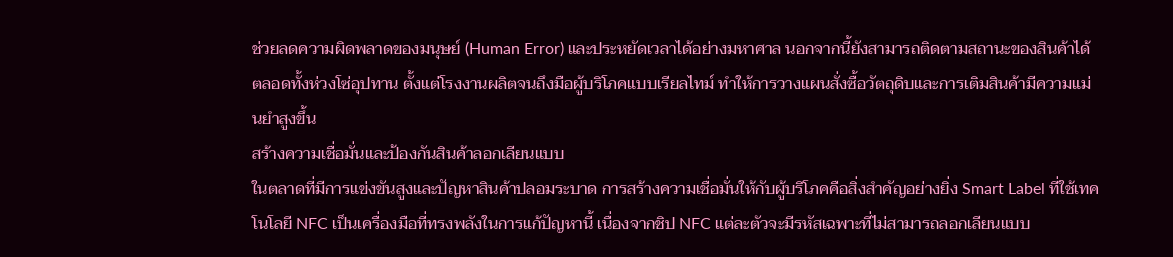ช่วยลดความผิดพลาดของมนุษย์ (Human Error) และประหยัดเวลาได้อย่างมหาศาล นอกจากนี้ยังสามารถติดตามสถานะของสินค้าได้ตลอดทั้งห่วงโซ่อุปทาน ตั้งแต่โรงงานผลิตจนถึงมือผู้บริโภคแบบเรียลไทม์ ทำให้การวางแผนสั่งซื้อวัตถุดิบและการเติมสินค้ามีความแม่นยำสูงขึ้น
สร้างความเชื่อมั่นและป้องกันสินค้าลอกเลียนแบบ
ในตลาดที่มีการแข่งขันสูงและปัญหาสินค้าปลอมระบาด การสร้างความเชื่อมั่นให้กับผู้บริโภคคือสิ่งสำคัญอย่างยิ่ง Smart Label ที่ใช้เทคโนโลยี NFC เป็นเครื่องมือที่ทรงพลังในการแก้ปัญหานี้ เนื่องจากชิป NFC แต่ละตัวจะมีรหัสเฉพาะที่ไม่สามารถลอกเลียนแบบ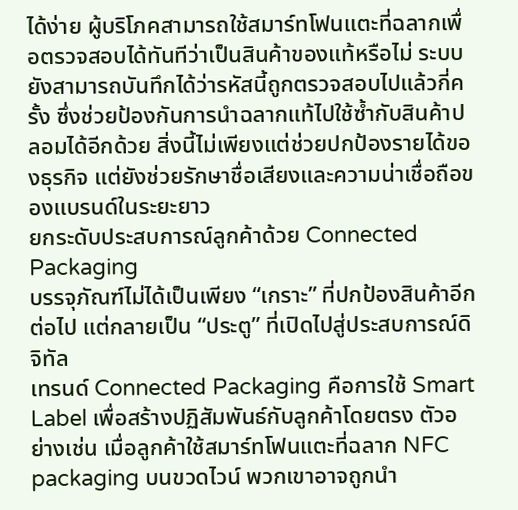ได้ง่าย ผู้บริโภคสามารถใช้สมาร์ทโฟนแตะที่ฉลากเพื่อตรวจสอบได้ทันทีว่าเป็นสินค้าของแท้หรือไม่ ระบบยังสามารถบันทึกได้ว่ารหัสนี้ถูกตรวจสอบไปแล้วกี่ครั้ง ซึ่งช่วยป้องกันการนำฉลากแท้ไปใช้ซ้ำกับสินค้าปลอมได้อีกด้วย สิ่งนี้ไม่เพียงแต่ช่วยปกป้องรายได้ของธุรกิจ แต่ยังช่วยรักษาชื่อเสียงและความน่าเชื่อถือของแบรนด์ในระยะยาว
ยกระดับประสบการณ์ลูกค้าด้วย Connected Packaging
บรรจุภัณฑ์ไม่ได้เป็นเพียง “เกราะ” ที่ปกป้องสินค้าอีกต่อไป แต่กลายเป็น “ประตู” ที่เปิดไปสู่ประสบการณ์ดิจิทัล
เทรนด์ Connected Packaging คือการใช้ Smart Label เพื่อสร้างปฏิสัมพันธ์กับลูกค้าโดยตรง ตัวอย่างเช่น เมื่อลูกค้าใช้สมาร์ทโฟนแตะที่ฉลาก NFC packaging บนขวดไวน์ พวกเขาอาจถูกนำ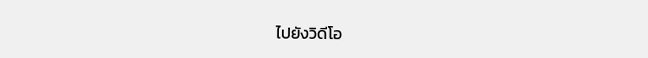ไปยังวิดีโอ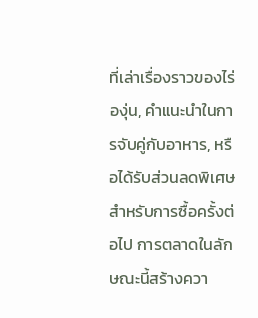ที่เล่าเรื่องราวของไร่องุ่น, คำแนะนำในการจับคู่กับอาหาร, หรือได้รับส่วนลดพิเศษสำหรับการซื้อครั้งต่อไป การตลาดในลักษณะนี้สร้างควา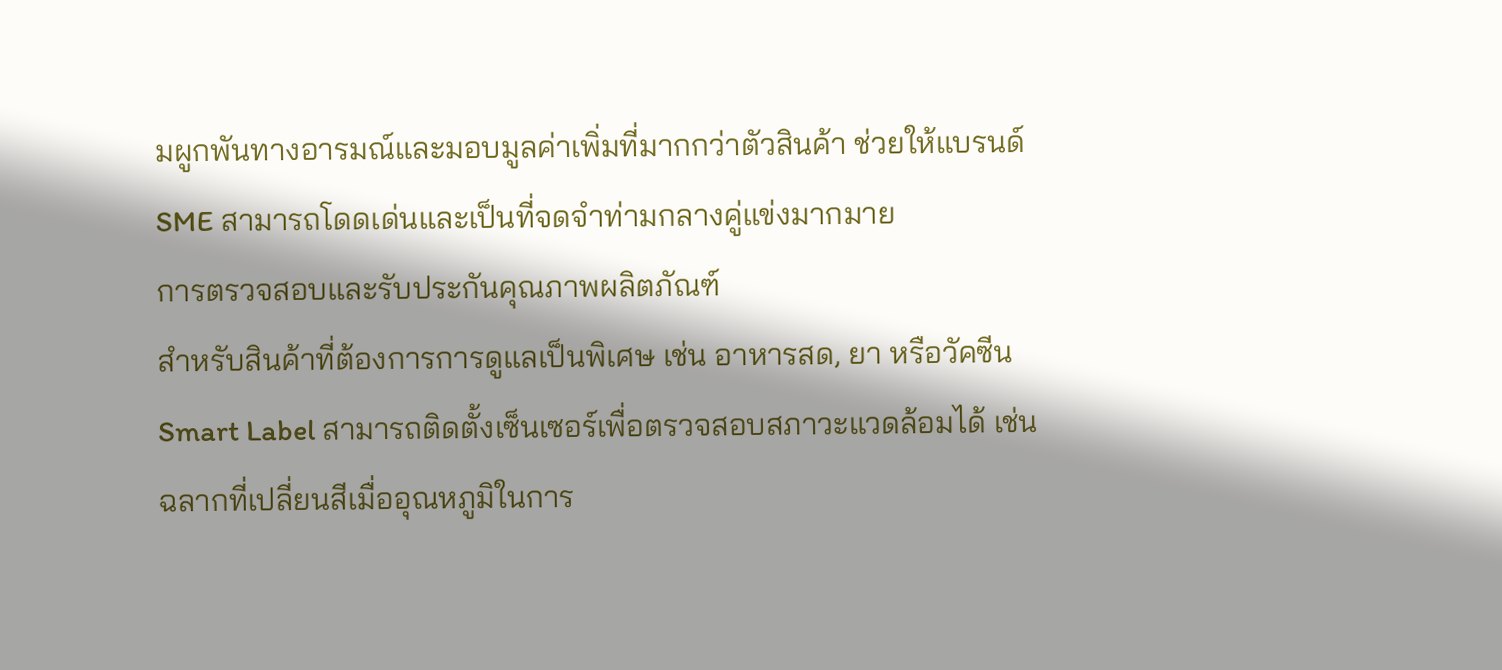มผูกพันทางอารมณ์และมอบมูลค่าเพิ่มที่มากกว่าตัวสินค้า ช่วยให้แบรนด์ SME สามารถโดดเด่นและเป็นที่จดจำท่ามกลางคู่แข่งมากมาย
การตรวจสอบและรับประกันคุณภาพผลิตภัณฑ์
สำหรับสินค้าที่ต้องการการดูแลเป็นพิเศษ เช่น อาหารสด, ยา หรือวัคซีน Smart Label สามารถติดตั้งเซ็นเซอร์เพื่อตรวจสอบสภาวะแวดล้อมได้ เช่น ฉลากที่เปลี่ยนสีเมื่ออุณหภูมิในการ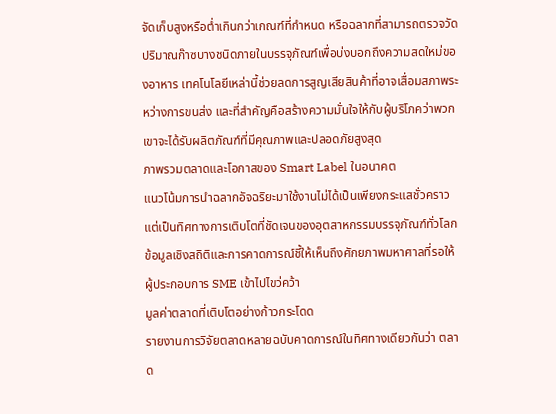จัดเก็บสูงหรือต่ำเกินกว่าเกณฑ์ที่กำหนด หรือฉลากที่สามารถตรวจวัดปริมาณก๊าซบางชนิดภายในบรรจุภัณฑ์เพื่อบ่งบอกถึงความสดใหม่ของอาหาร เทคโนโลยีเหล่านี้ช่วยลดการสูญเสียสินค้าที่อาจเสื่อมสภาพระหว่างการขนส่ง และที่สำคัญคือสร้างความมั่นใจให้กับผู้บริโภคว่าพวกเขาจะได้รับผลิตภัณฑ์ที่มีคุณภาพและปลอดภัยสูงสุด
ภาพรวมตลาดและโอกาสของ Smart Label ในอนาคต
แนวโน้มการนำฉลากอัจฉริยะมาใช้งานไม่ได้เป็นเพียงกระแสชั่วคราว แต่เป็นทิศทางการเติบโตที่ชัดเจนของอุตสาหกรรมบรรจุภัณฑ์ทั่วโลก ข้อมูลเชิงสถิติและการคาดการณ์ชี้ให้เห็นถึงศักยภาพมหาศาลที่รอให้ผู้ประกอบการ SME เข้าไปไขว่คว้า
มูลค่าตลาดที่เติบโตอย่างก้าวกระโดด
รายงานการวิจัยตลาดหลายฉบับคาดการณ์ในทิศทางเดียวกันว่า ตลาด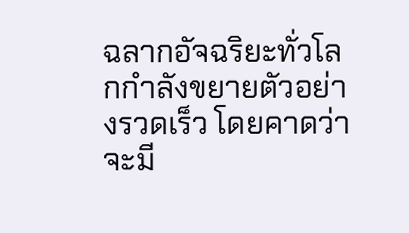ฉลากอัจฉริยะทั่วโลกกำลังขยายตัวอย่างรวดเร็ว โดยคาดว่าจะมี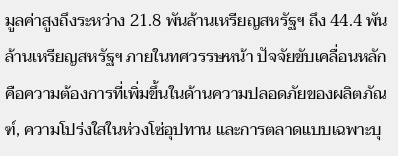มูลค่าสูงถึงระหว่าง 21.8 พันล้านเหรียญสหรัฐฯ ถึง 44.4 พันล้านเหรียญสหรัฐฯ ภายในทศวรรษหน้า ปัจจัยขับเคลื่อนหลักคือความต้องการที่เพิ่มขึ้นในด้านความปลอดภัยของผลิตภัณฑ์, ความโปร่งใสในห่วงโซ่อุปทาน และการตลาดแบบเฉพาะบุ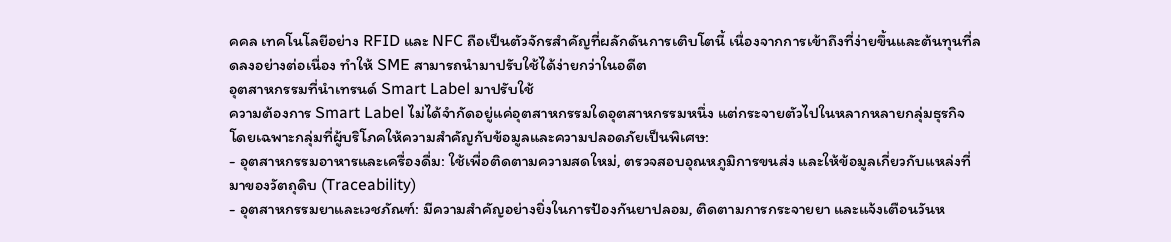คคล เทคโนโลยีอย่าง RFID และ NFC ถือเป็นตัวจักรสำคัญที่ผลักดันการเติบโตนี้ เนื่องจากการเข้าถึงที่ง่ายขึ้นและต้นทุนที่ลดลงอย่างต่อเนื่อง ทำให้ SME สามารถนำมาปรับใช้ได้ง่ายกว่าในอดีต
อุตสาหกรรมที่นำเทรนด์ Smart Label มาปรับใช้
ความต้องการ Smart Label ไม่ได้จำกัดอยู่แค่อุตสาหกรรมใดอุตสาหกรรมหนึ่ง แต่กระจายตัวไปในหลากหลายกลุ่มธุรกิจ โดยเฉพาะกลุ่มที่ผู้บริโภคให้ความสำคัญกับข้อมูลและความปลอดภัยเป็นพิเศษ:
- อุตสาหกรรมอาหารและเครื่องดื่ม: ใช้เพื่อติดตามความสดใหม่, ตรวจสอบอุณหภูมิการขนส่ง และให้ข้อมูลเกี่ยวกับแหล่งที่มาของวัตถุดิบ (Traceability)
- อุตสาหกรรมยาและเวชภัณฑ์: มีความสำคัญอย่างยิ่งในการป้องกันยาปลอม, ติดตามการกระจายยา และแจ้งเตือนวันห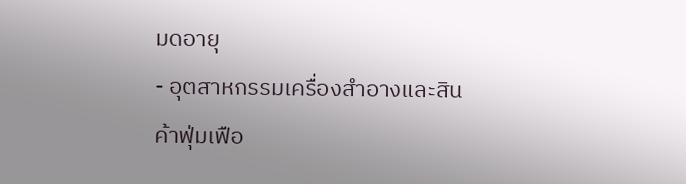มดอายุ
- อุตสาหกรรมเครื่องสำอางและสินค้าฟุ่มเฟือ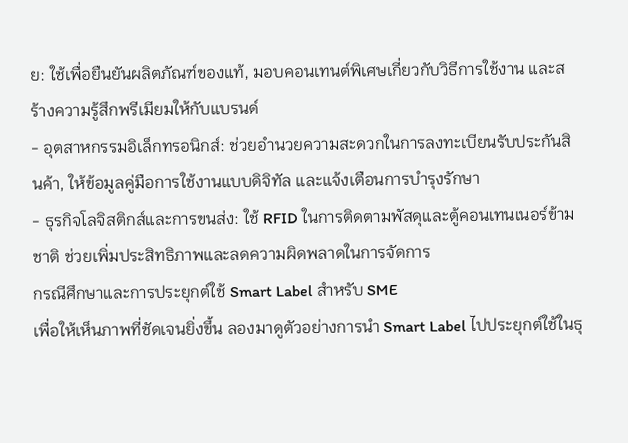ย: ใช้เพื่อยืนยันผลิตภัณฑ์ของแท้, มอบคอนเทนต์พิเศษเกี่ยวกับวิธีการใช้งาน และสร้างความรู้สึกพรีเมียมให้กับแบรนด์
- อุตสาหกรรมอิเล็กทรอนิกส์: ช่วยอำนวยความสะดวกในการลงทะเบียนรับประกันสินค้า, ให้ข้อมูลคู่มือการใช้งานแบบดิจิทัล และแจ้งเตือนการบำรุงรักษา
- ธุรกิจโลจิสติกส์และการขนส่ง: ใช้ RFID ในการติดตามพัสดุและตู้คอนเทนเนอร์ข้ามชาติ ช่วยเพิ่มประสิทธิภาพและลดความผิดพลาดในการจัดการ
กรณีศึกษาและการประยุกต์ใช้ Smart Label สำหรับ SME
เพื่อให้เห็นภาพที่ชัดเจนยิ่งขึ้น ลองมาดูตัวอย่างการนำ Smart Label ไปประยุกต์ใช้ในธุ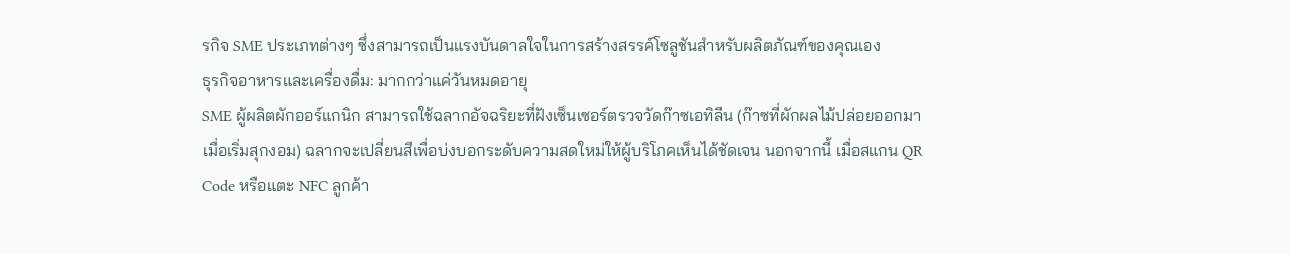รกิจ SME ประเภทต่างๆ ซึ่งสามารถเป็นแรงบันดาลใจในการสร้างสรรค์โซลูชันสำหรับผลิตภัณฑ์ของคุณเอง
ธุรกิจอาหารและเครื่องดื่ม: มากกว่าแค่วันหมดอายุ
SME ผู้ผลิตผักออร์แกนิก สามารถใช้ฉลากอัจฉริยะที่ฝังเซ็นเซอร์ตรวจวัดก๊าซเอทิลีน (ก๊าซที่ผักผลไม้ปล่อยออกมาเมื่อเริ่มสุกงอม) ฉลากจะเปลี่ยนสีเพื่อบ่งบอกระดับความสดใหม่ให้ผู้บริโภคเห็นได้ชัดเจน นอกจากนี้ เมื่อสแกน QR Code หรือแตะ NFC ลูกค้า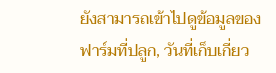ยังสามารถเข้าไปดูข้อมูลของฟาร์มที่ปลูก, วันที่เก็บเกี่ยว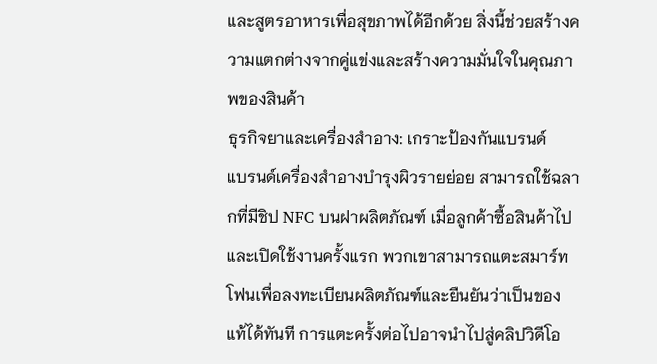และสูตรอาหารเพื่อสุขภาพได้อีกด้วย สิ่งนี้ช่วยสร้างความแตกต่างจากคู่แข่งและสร้างความมั่นใจในคุณภาพของสินค้า
ธุรกิจยาและเครื่องสำอาง: เกราะป้องกันแบรนด์
แบรนด์เครื่องสำอางบำรุงผิวรายย่อย สามารถใช้ฉลากที่มีชิป NFC บนฝาผลิตภัณฑ์ เมื่อลูกค้าซื้อสินค้าไปและเปิดใช้งานครั้งแรก พวกเขาสามารถแตะสมาร์ทโฟนเพื่อลงทะเบียนผลิตภัณฑ์และยืนยันว่าเป็นของแท้ได้ทันที การแตะครั้งต่อไปอาจนำไปสู่คลิปวิดีโอ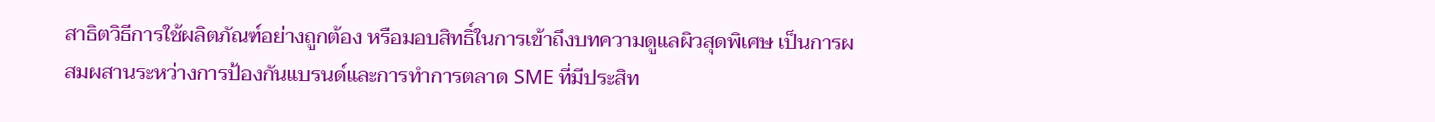สาธิตวิธีการใช้ผลิตภัณฑ์อย่างถูกต้อง หรือมอบสิทธิ์ในการเข้าถึงบทความดูแลผิวสุดพิเศษ เป็นการผสมผสานระหว่างการป้องกันแบรนด์และการทำการตลาด SME ที่มีประสิท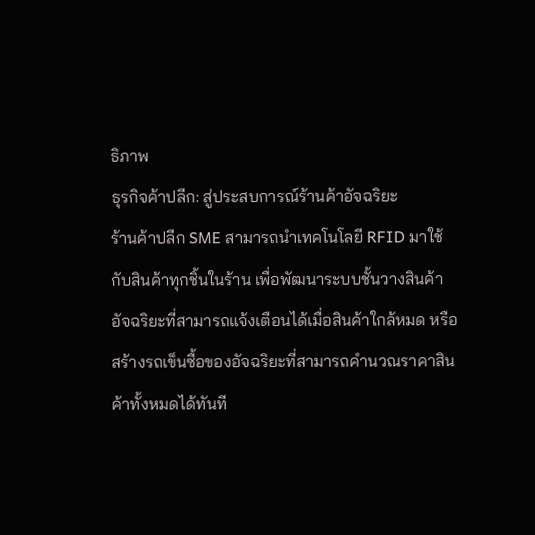ธิภาพ
ธุรกิจค้าปลีก: สู่ประสบการณ์ร้านค้าอัจฉริยะ
ร้านค้าปลีก SME สามารถนำเทคโนโลยี RFID มาใช้กับสินค้าทุกชิ้นในร้าน เพื่อพัฒนาระบบชั้นวางสินค้าอัจฉริยะที่สามารถแจ้งเตือนได้เมื่อสินค้าใกล้หมด หรือสร้างรถเข็นซื้อของอัจฉริยะที่สามารถคำนวณราคาสินค้าทั้งหมดได้ทันที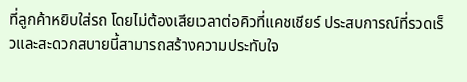ที่ลูกค้าหยิบใส่รถ โดยไม่ต้องเสียเวลาต่อคิวที่แคชเชียร์ ประสบการณ์ที่รวดเร็วและสะดวกสบายนี้สามารถสร้างความประทับใจ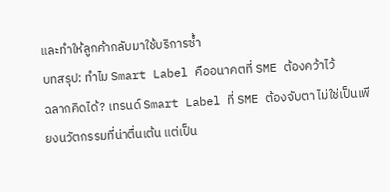และทำให้ลูกค้ากลับมาใช้บริการซ้ำ
บทสรุป: ทำไม Smart Label คืออนาคตที่ SME ต้องคว้าไว้
ฉลากคิดได้? เทรนด์ Smart Label ที่ SME ต้องจับตา ไม่ใช่เป็นเพียงนวัตกรรมที่น่าตื่นเต้น แต่เป็น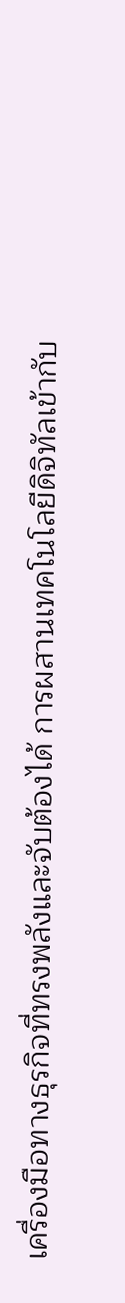เครื่องมือทางธุรกิจที่ทรงพลังและจับต้องได้ การผสานเทคโนโลยีดิจิทัลเข้ากับ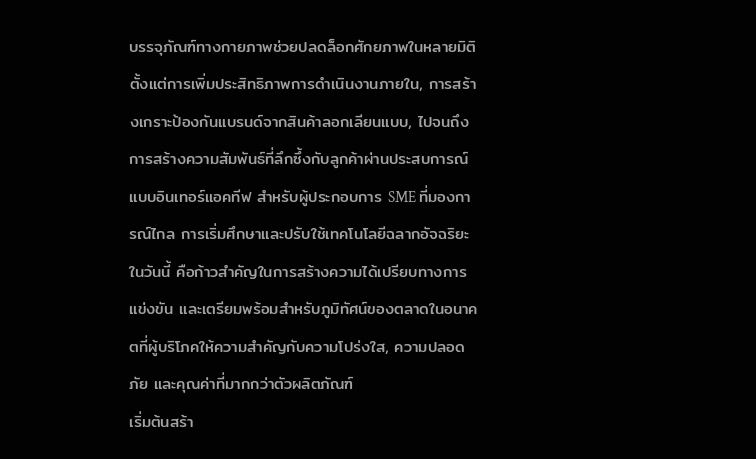บรรจุภัณฑ์ทางกายภาพช่วยปลดล็อกศักยภาพในหลายมิติ ตั้งแต่การเพิ่มประสิทธิภาพการดำเนินงานภายใน, การสร้างเกราะป้องกันแบรนด์จากสินค้าลอกเลียนแบบ, ไปจนถึงการสร้างความสัมพันธ์ที่ลึกซึ้งกับลูกค้าผ่านประสบการณ์แบบอินเทอร์แอคทีฟ สำหรับผู้ประกอบการ SME ที่มองการณ์ไกล การเริ่มศึกษาและปรับใช้เทคโนโลยีฉลากอัจฉริยะในวันนี้ คือก้าวสำคัญในการสร้างความได้เปรียบทางการแข่งขัน และเตรียมพร้อมสำหรับภูมิทัศน์ของตลาดในอนาคตที่ผู้บริโภคให้ความสำคัญกับความโปร่งใส, ความปลอดภัย และคุณค่าที่มากกว่าตัวผลิตภัณฑ์
เริ่มต้นสร้า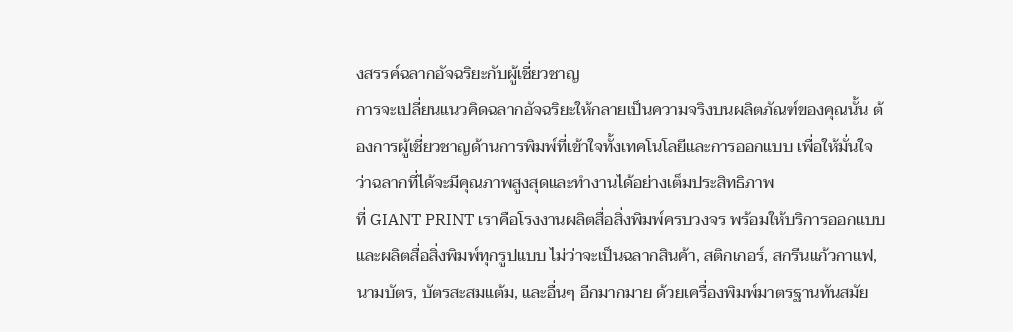งสรรค์ฉลากอัจฉริยะกับผู้เชี่ยวชาญ
การจะเปลี่ยนแนวคิดฉลากอัจฉริยะให้กลายเป็นความจริงบนผลิตภัณฑ์ของคุณนั้น ต้องการผู้เชี่ยวชาญด้านการพิมพ์ที่เข้าใจทั้งเทคโนโลยีและการออกแบบ เพื่อให้มั่นใจว่าฉลากที่ได้จะมีคุณภาพสูงสุดและทำงานได้อย่างเต็มประสิทธิภาพ
ที่ GIANT PRINT เราคือโรงงานผลิตสื่อสิ่งพิมพ์ครบวงจร พร้อมให้บริการออกแบบและผลิตสื่อสิ่งพิมพ์ทุกรูปแบบ ไม่ว่าจะเป็นฉลากสินค้า, สติกเกอร์, สกรีนแก้วกาแฟ, นามบัตร, บัตรสะสมแต้ม, และอื่นๆ อีกมากมาย ด้วยเครื่องพิมพ์มาตรฐานทันสมัย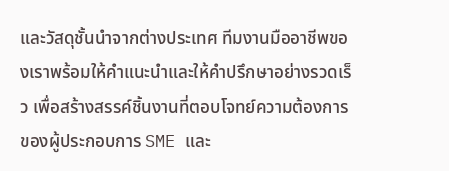และวัสดุชั้นนำจากต่างประเทศ ทีมงานมืออาชีพของเราพร้อมให้คำแนะนำและให้คำปรึกษาอย่างรวดเร็ว เพื่อสร้างสรรค์ชิ้นงานที่ตอบโจทย์ความต้องการของผู้ประกอบการ SME และ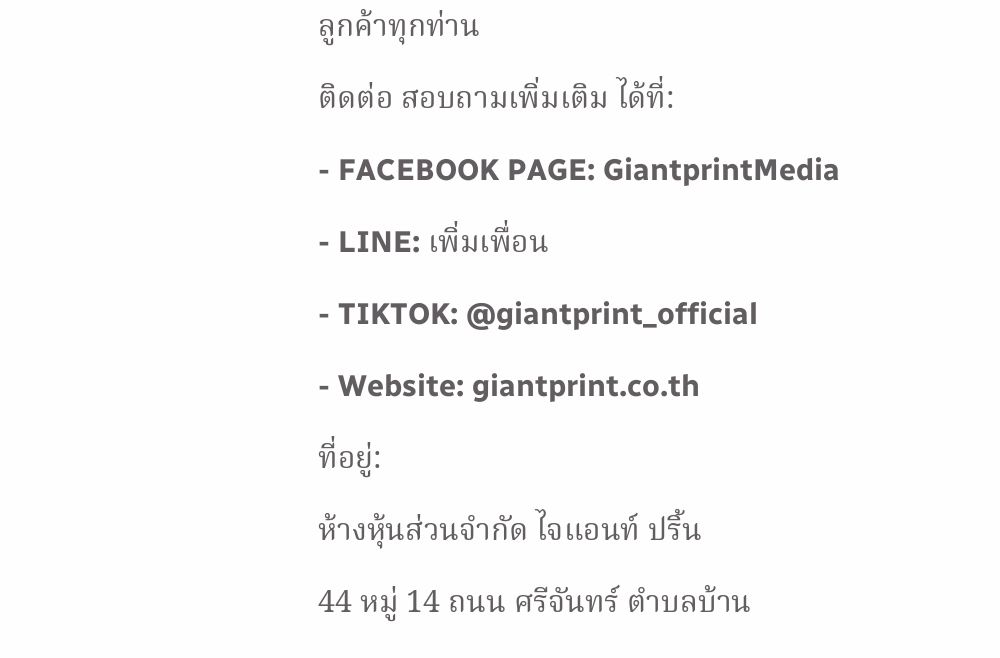ลูกค้าทุกท่าน
ติดต่อ สอบถามเพิ่มเติม ได้ที่:
- FACEBOOK PAGE: GiantprintMedia
- LINE: เพิ่มเพื่อน
- TIKTOK: @giantprint_official
- Website: giantprint.co.th
ที่อยู่:
ห้างหุ้นส่วนจำกัด ไจแอนท์ ปริ้น
44 หมู่ 14 ถนน ศรีจันทร์ ตำบลบ้าน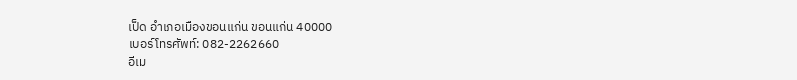เป็ด อำเภอเมืองขอนแก่น ขอนแก่น 40000
เบอร์โทรศัพท์: 082-2262660
อีเม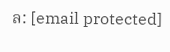ล: [email protected]